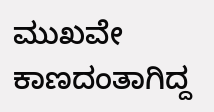ಮುಖವೇ ಕಾಣದಂತಾಗಿದ್ದ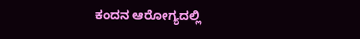ಕಂದನ ಆರೋಗ್ಯದಲ್ಲಿ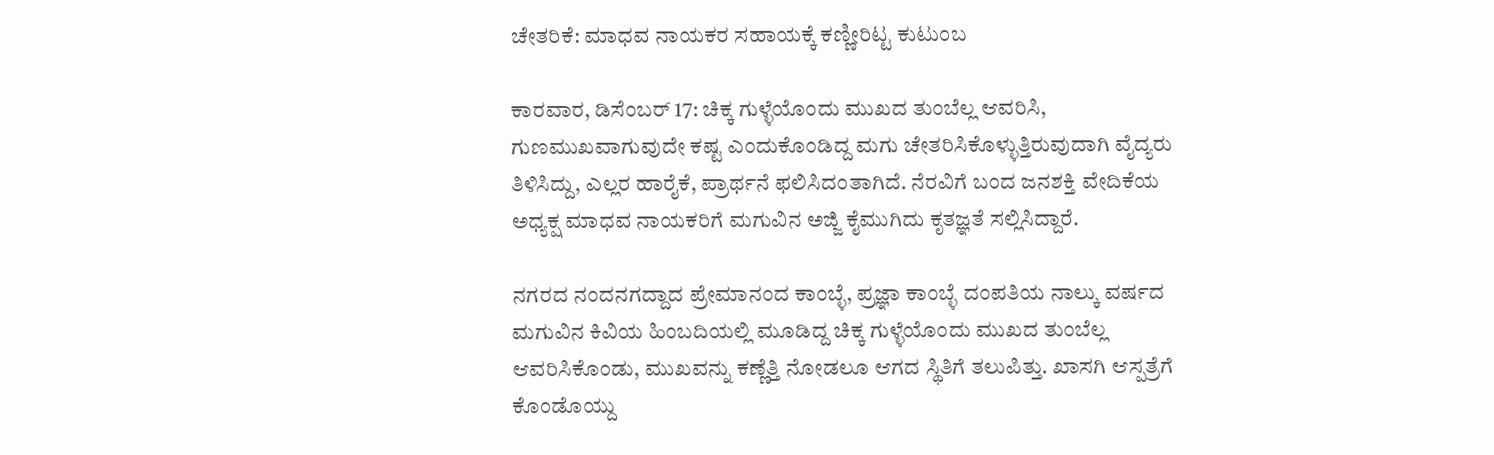ಚೇತರಿಕೆ: ಮಾಧವ ನಾಯಕರ ಸಹಾಯಕ್ಕೆ ಕಣ್ಣೀರಿಟ್ಟ ಕುಟುಂಬ

ಕಾರವಾರ, ಡಿಸೆಂಬರ್‌ 17: ಚಿಕ್ಕ ಗುಳ್ಳೆಯೊಂದು ಮುಖದ ತುಂಬೆಲ್ಲ ಆವರಿಸಿ, ಗುಣಮುಖವಾಗುವುದೇ ಕಷ್ಟ ಎಂದುಕೊಂಡಿದ್ದ ಮಗು ಚೇತರಿಸಿಕೊಳ್ಳುತ್ತಿರುವುದಾಗಿ ವೈದ್ಯರು ತಿಳಿಸಿದ್ದು, ಎಲ್ಲರ ಹಾರೈಕೆ, ಪ್ರಾರ್ಥನೆ ಫಲಿಸಿದಂತಾಗಿದೆ. ನೆರವಿಗೆ ಬಂದ ಜನಶಕ್ತಿ ವೇದಿಕೆಯ ಅಧ್ಯಕ್ಷ ಮಾಧವ ನಾಯಕರಿಗೆ ಮಗುವಿನ ಅಜ್ಜಿ ಕೈಮುಗಿದು ಕೃತಜ್ಞತೆ ಸಲ್ಲಿಸಿದ್ದಾರೆ.

ನಗರದ ನಂದನಗದ್ದಾದ ಪ್ರೇಮಾನಂದ ಕಾಂಬ್ಳೆ, ಪ್ರಜ್ಞಾ ಕಾಂಬ್ಳೆ ದಂಪತಿಯ ನಾಲ್ಕು ವರ್ಷದ ಮಗುವಿನ ಕಿವಿಯ ಹಿಂಬದಿಯಲ್ಲಿ ಮೂಡಿದ್ದ ಚಿಕ್ಕ ಗುಳ್ಳೆಯೊಂದು ಮುಖದ ತುಂಬೆಲ್ಲ ಆವರಿಸಿಕೊಂಡು, ಮುಖವನ್ನು ಕಣ್ಣೆತ್ತಿ ನೋಡಲೂ ಆಗದ ಸ್ಥಿತಿಗೆ ತಲುಪಿತ್ತು. ಖಾಸಗಿ ಆಸ್ಪತ್ರೆಗೆ ಕೊಂಡೊಯ್ದು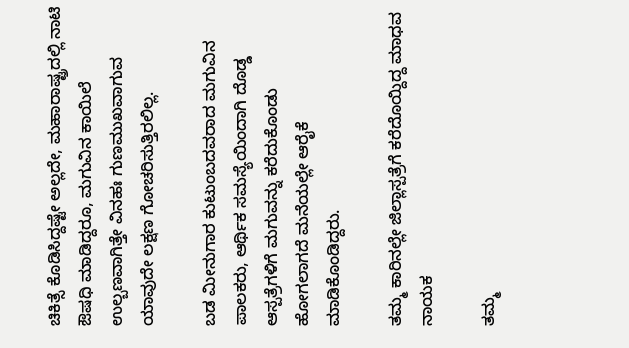ಚಿಕಿತ್ಸೆ ಕೊಡಿಸಿದ್ದಷ್ಟೇ ಅಲ್ಲದೇ, ಮಹಾರಾಷ್ಟ್ರದಲ್ಲಿ ನಾಟಿ ಔಷಧಿ ಮಾಡಿದ್ದರೂ, ಮಗುವಿನ ಕಾಯಿಲೆ ಉಲ್ಬಣವಾಗಿತ್ತೇ ವಿನಹಃ ಗುಣಮುಖವಾಗುವ ಯಾವುದೇ ಲಕ್ಷಣ ಗೋಚರಿಸುತ್ತಿರಲಿಲ್ಲ.

ಬಡ ಮೀನುಗಾರ ಕುಟುಂಬದವರಾದ ಮಗುವಿನ ಪಾಲಕರು, ಆರ್ಥಿಕ ಸಮಸ್ಯೆಯಿಂದಾಗಿ ದೊಡ್ಡ ಆಸ್ಪತ್ರೆಗಳಿಗೆ ಮಗುವನ್ನು ಕರೆದುಕೊಂಡು ಹೋಗಲಾಗದೆ ಮನೆಯಲ್ಲೇ ಆರೈಕೆ ಮಾಡಿಕೊಂಡಿದ್ದರು.

ತಮ್ಮ ಕಾರಿನಲ್ಲೇ ಜಿಲ್ಲಾಸ್ಪತ್ರೆಗೆ ಕರೆದೊಯ್ದಿದ್ದ ಮಾಧವ ನಾಯಕ

ತಮ್ಮ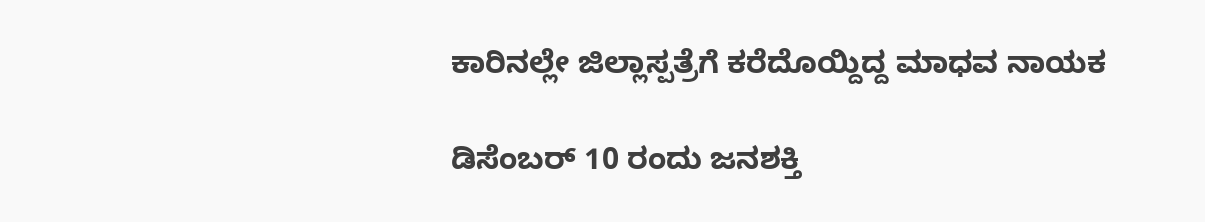ಕಾರಿನಲ್ಲೇ ಜಿಲ್ಲಾಸ್ಪತ್ರೆಗೆ ಕರೆದೊಯ್ದಿದ್ದ ಮಾಧವ ನಾಯಕ

ಡಿಸೆಂಬರ್‌ 10 ರಂದು ಜನಶಕ್ತಿ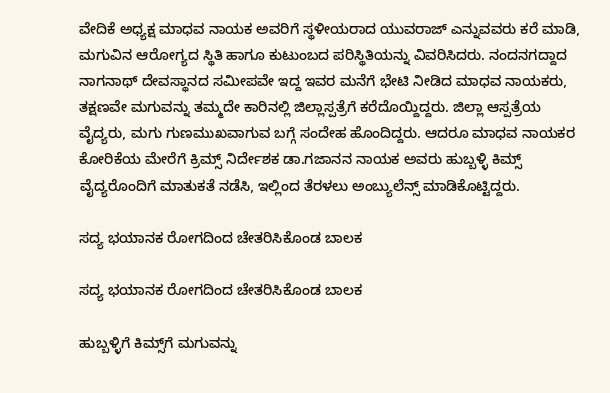ವೇದಿಕೆ ಅಧ್ಯಕ್ಷ ಮಾಧವ ನಾಯಕ ಅವರಿಗೆ ಸ್ಥಳೀಯರಾದ ಯುವರಾಜ್ ಎನ್ನುವವರು ಕರೆ ಮಾಡಿ, ಮಗುವಿನ ಆರೋಗ್ಯದ ಸ್ಥಿತಿ ಹಾಗೂ ಕುಟುಂಬದ ಪರಿಸ್ಥಿತಿಯನ್ನು ವಿವರಿಸಿದರು. ನಂದನಗದ್ದಾದ ನಾಗನಾಥ್ ದೇವಸ್ಥಾನದ ಸಮೀಪವೇ ಇದ್ದ ಇವರ ಮನೆಗೆ ಭೇಟಿ ನೀಡಿದ ಮಾಧವ ನಾಯಕರು, ತಕ್ಷಣವೇ ಮಗುವನ್ನು ತಮ್ಮದೇ ಕಾರಿನಲ್ಲಿ ಜಿಲ್ಲಾಸ್ಪತ್ರೆಗೆ ಕರೆದೊಯ್ದಿದ್ದರು. ಜಿಲ್ಲಾ ಆಸ್ಪತ್ರೆಯ ವೈದ್ಯರು, ಮಗು ಗುಣಮುಖವಾಗುವ ಬಗ್ಗೆ ಸಂದೇಹ ಹೊಂದಿದ್ದರು. ಆದರೂ ಮಾಧವ ನಾಯಕರ ಕೋರಿಕೆಯ ಮೇರೆಗೆ ಕ್ರಿಮ್ಸ್ ನಿರ್ದೇಶಕ ಡಾ.ಗಜಾನನ ನಾಯಕ ಅವರು ಹುಬ್ಬಳ್ಳಿ ಕಿಮ್ಸ್ ವೈದ್ಯರೊಂದಿಗೆ ಮಾತುಕತೆ ನಡೆಸಿ, ಇಲ್ಲಿಂದ ತೆರಳಲು ಅಂಬ್ಯುಲೆನ್ಸ್ ಮಾಡಿಕೊಟ್ಟಿದ್ದರು.

ಸದ್ಯ ಭಯಾನಕ ರೋಗದಿಂದ ಚೇತರಿಸಿಕೊಂಡ ಬಾಲಕ

ಸದ್ಯ ಭಯಾನಕ ರೋಗದಿಂದ ಚೇತರಿಸಿಕೊಂಡ ಬಾಲಕ

ಹುಬ್ಬಳ್ಳಿಗೆ ಕಿಮ್ಸ್‌ಗೆ ಮಗುವನ್ನು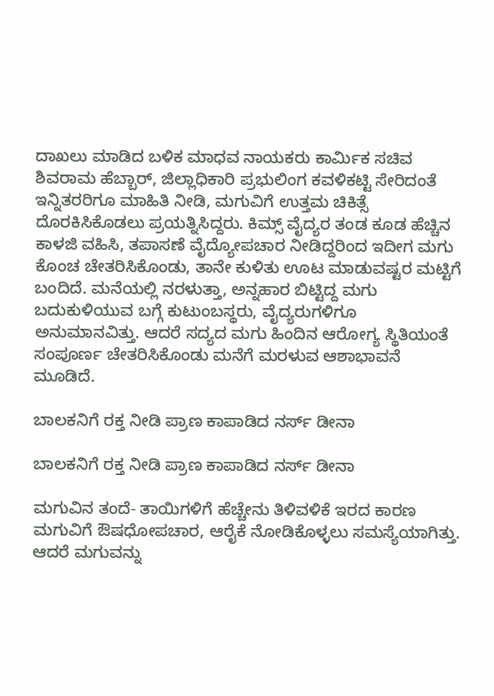ದಾಖಲು ಮಾಡಿದ ಬಳಿಕ ಮಾಧವ ನಾಯಕರು ಕಾರ್ಮಿಕ ಸಚಿವ ಶಿವರಾಮ ಹೆಬ್ಬಾರ್, ಜಿಲ್ಲಾಧಿಕಾರಿ ಪ್ರಭುಲಿಂಗ ಕವಳಿಕಟ್ಟಿ ಸೇರಿದಂತೆ ಇನ್ನಿತರರಿಗೂ ಮಾಹಿತಿ ನೀಡಿ, ಮಗುವಿಗೆ ಉತ್ತಮ ಚಿಕಿತ್ಸೆ ದೊರಕಿಸಿಕೊಡಲು ಪ್ರಯತ್ನಿಸಿದ್ದರು. ಕಿಮ್ಸ್ ವೈದ್ಯರ ತಂಡ ಕೂಡ ಹೆಚ್ಚಿನ ಕಾಳಜಿ ವಹಿಸಿ, ತಪಾಸಣೆ ವೈದ್ಯೋಪಚಾರ ನೀಡಿದ್ದರಿಂದ ಇದೀಗ ಮಗು ಕೊಂಚ ಚೇತರಿಸಿಕೊಂಡು, ತಾನೇ ಕುಳಿತು ಊಟ ಮಾಡುವಷ್ಟರ ಮಟ್ಟಿಗೆ ಬಂದಿದೆ. ಮನೆಯಲ್ಲಿ ನರಳುತ್ತಾ, ಅನ್ನಹಾರ ಬಿಟ್ಟಿದ್ದ ಮಗು ಬದುಕುಳಿಯುವ ಬಗ್ಗೆ ಕುಟುಂಬಸ್ಥರು, ವೈದ್ಯರುಗಳಿಗೂ ಅನುಮಾನವಿತ್ತು. ಆದರೆ ಸದ್ಯದ ಮಗು ಹಿಂದಿನ ಆರೋಗ್ಯ ಸ್ಥಿತಿಯಂತೆ ಸಂಪೂರ್ಣ ಚೇತರಿಸಿಕೊಂಡು ಮನೆಗೆ ಮರಳುವ ಆಶಾಭಾವನೆ ಮೂಡಿದೆ.

ಬಾಲಕನಿಗೆ ರಕ್ತ ನೀಡಿ ಪ್ರಾಣ ಕಾಪಾಡಿದ ನರ್ಸ್ ಡೀನಾ

ಬಾಲಕನಿಗೆ ರಕ್ತ ನೀಡಿ ಪ್ರಾಣ ಕಾಪಾಡಿದ ನರ್ಸ್ ಡೀನಾ

ಮಗುವಿನ ತಂದೆ- ತಾಯಿಗಳಿಗೆ ಹೆಚ್ಚೇನು ತಿಳಿವಳಿಕೆ ಇರದ ಕಾರಣ ಮಗುವಿಗೆ ಔಷಧೋಪಚಾರ, ಆರೈಕೆ ನೋಡಿಕೊಳ್ಳಲು ಸಮಸ್ಯೆಯಾಗಿತ್ತು. ಆದರೆ ಮಗುವನ್ನು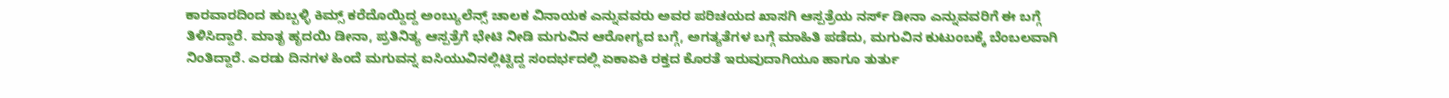ಕಾರವಾರದಿಂದ ಹುಬ್ಬಳ್ಳಿ ಕಿಮ್ಸ್‌ ಕರೆದೊಯ್ದಿದ್ದ ಅಂಬ್ಯುಲೆನ್ಸ್ ಚಾಲಕ ವಿನಾಯಕ ಎನ್ನುವವರು ಅವರ ಪರಿಚಯದ ಖಾಸಗಿ ಆಸ್ಪತ್ರೆಯ ನರ್ಸ್ ಡೀನಾ ಎನ್ನುವವರಿಗೆ ಈ ಬಗ್ಗೆ ತಿಳಿಸಿದ್ದಾರೆ. ಮಾತೃ ಹೃದಯಿ ಡೀನಾ, ಪ್ರತಿನಿತ್ಯ ಆಸ್ಪತ್ರೆಗೆ ಭೇಟಿ ನೀಡಿ ಮಗುವಿನ ಆರೋಗ್ಯದ ಬಗ್ಗೆ, ಅಗತ್ಯತೆಗಳ ಬಗ್ಗೆ ಮಾಹಿತಿ ಪಡೆದು, ಮಗುವಿನ ಕುಟುಂಬಕ್ಕೆ ಬೆಂಬಲವಾಗಿ ನಿಂತಿದ್ದಾರೆ. ಎರಡು ದಿನಗಳ ಹಿಂದೆ ಮಗುವನ್ನ ಐಸಿಯುವಿನಲ್ಲಿಟ್ಟಿದ್ದ ಸಂದರ್ಭದಲ್ಲಿ ಏಕಾಏಕಿ ರಕ್ತದ ಕೊರತೆ ಇರುವುದಾಗಿಯೂ ಹಾಗೂ ತುರ್ತು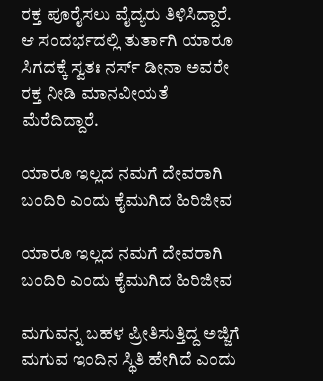ರಕ್ತ ಪೂರೈಸಲು ವೈದ್ಯರು ತಿಳಿಸಿದ್ದಾರೆ. ಆ ಸಂದರ್ಭದಲ್ಲಿ ತುರ್ತಾಗಿ ಯಾರೂ ಸಿಗದಕ್ಕೆ ಸ್ವತಃ ನರ್ಸ್ ಡೀನಾ ಅವರೇ ರಕ್ತ ನೀಡಿ ಮಾನವೀಯತೆ ಮೆರೆದಿದ್ದಾರೆ.

ಯಾರೂ ಇಲ್ಲದ ನಮಗೆ ದೇವರಾಗಿ ಬಂದಿರಿ ಎಂದು ಕೈಮುಗಿದ ಹಿರಿಜೀವ

ಯಾರೂ ಇಲ್ಲದ ನಮಗೆ ದೇವರಾಗಿ ಬಂದಿರಿ ಎಂದು ಕೈಮುಗಿದ ಹಿರಿಜೀವ

ಮಗುವನ್ನ ಬಹಳ ಪ್ರೀತಿಸುತ್ತಿದ್ದ ಅಜ್ಜಿಗೆ ಮಗುವ ಇಂದಿನ ಸ್ಥಿತಿ ಹೇಗಿದೆ ಎಂದು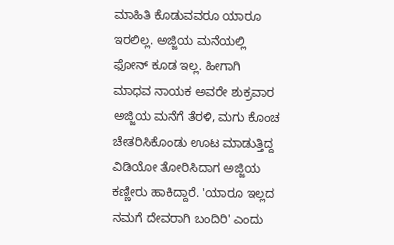ಮಾಹಿತಿ ಕೊಡುವವರೂ ಯಾರೂ ಇರಲಿಲ್ಲ. ಅಜ್ಜಿಯ ಮನೆಯಲ್ಲಿ ಫೋನ್ ಕೂಡ ಇಲ್ಲ. ಹೀಗಾಗಿ ಮಾಧವ ನಾಯಕ ಅವರೇ ಶುಕ್ರವಾರ ಅಜ್ಜಿಯ ಮನೆಗೆ ತೆರಳಿ, ಮಗು ಕೊಂಚ ಚೇತರಿಸಿಕೊಂಡು ಊಟ ಮಾಡುತ್ತಿದ್ದ ವಿಡಿಯೋ ತೋರಿಸಿದಾಗ ಅಜ್ಜಿಯ ಕಣ್ಣೀರು ಹಾಕಿದ್ದಾರೆ. 'ಯಾರೂ ಇಲ್ಲದ ನಮಗೆ ದೇವರಾಗಿ ಬಂದಿರಿ' ಎಂದು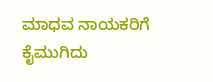ಮಾಧವ ನಾಯಕರಿಗೆ ಕೈಮುಗಿದು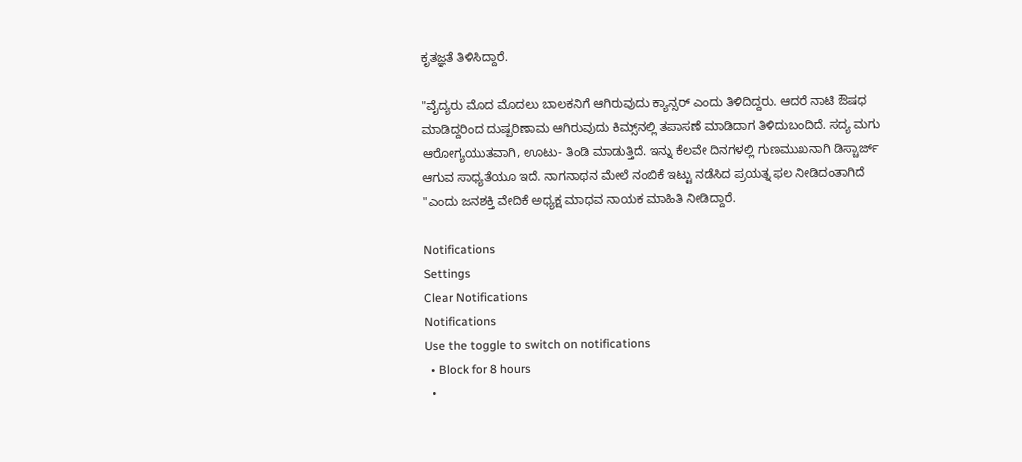ಕೃತಜ್ಞತೆ ತಿಳಿಸಿದ್ದಾರೆ.

"ವೈದ್ಯರು ಮೊದ ಮೊದಲು ಬಾಲಕನಿಗೆ ಆಗಿರುವುದು ಕ್ಯಾನ್ಸರ್ ಎಂದು ತಿಳಿದಿದ್ದರು. ಆದರೆ ನಾಟಿ ಔಷಧ ಮಾಡಿದ್ದರಿಂದ ದುಷ್ಪರಿಣಾಮ ಆಗಿರುವುದು ಕಿಮ್ಸ್‌ನಲ್ಲಿ ತಪಾಸಣೆ ಮಾಡಿದಾಗ ತಿಳಿದುಬಂದಿದೆ. ಸದ್ಯ ಮಗು ಆರೋಗ್ಯಯುತವಾಗಿ, ಊಟು- ತಿಂಡಿ ಮಾಡುತ್ತಿದೆ. ಇನ್ನು ಕೆಲವೇ ದಿನಗಳಲ್ಲಿ ಗುಣಮುಖನಾಗಿ ಡಿಸ್ಚಾರ್ಜ್ ಆಗುವ ಸಾಧ್ಯತೆಯೂ ಇದೆ. ನಾಗನಾಥನ ಮೇಲೆ ನಂಬಿಕೆ ಇಟ್ಟು ನಡೆಸಿದ ಪ್ರಯತ್ನ ಫಲ ನೀಡಿದಂತಾಗಿದೆ "ಎಂದು ಜನಶಕ್ತಿ ವೇದಿಕೆ ಅಧ್ಯಕ್ಷ ಮಾಧವ ನಾಯಕ ಮಾಹಿತಿ ನೀಡಿದ್ದಾರೆ.

Notifications
Settings
Clear Notifications
Notifications
Use the toggle to switch on notifications
  • Block for 8 hours
  •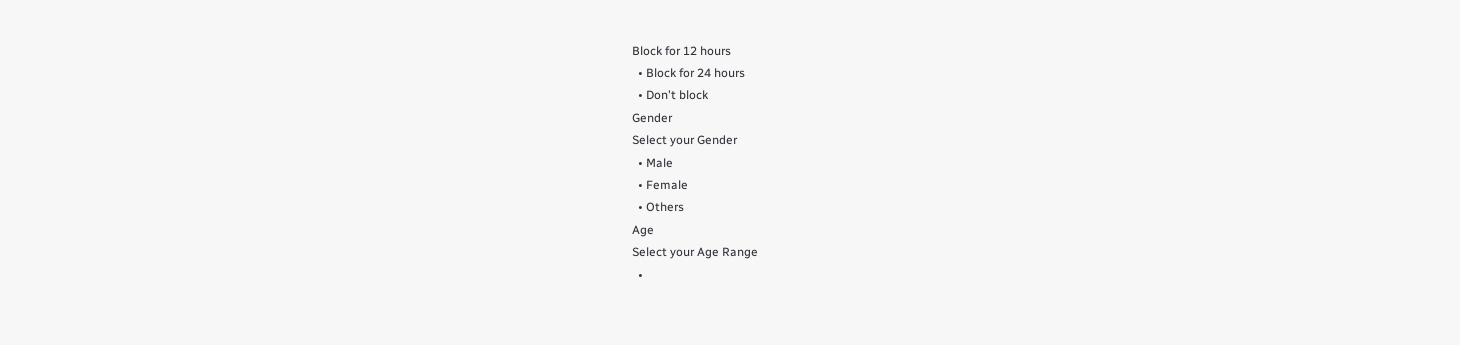Block for 12 hours
  • Block for 24 hours
  • Don't block
Gender
Select your Gender
  • Male
  • Female
  • Others
Age
Select your Age Range
  •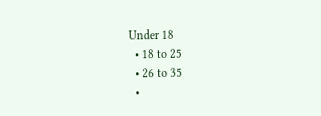Under 18
  • 18 to 25
  • 26 to 35
  •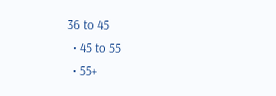36 to 45
  • 45 to 55
  • 55+